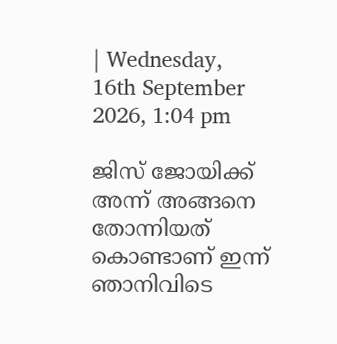| Wednesday, 16th September 2026, 1:04 pm

ജിസ് ജോയിക്ക് അന്ന് അങ്ങനെ തോന്നിയത് കൊണ്ടാണ് ഇന്ന് ഞാനിവിടെ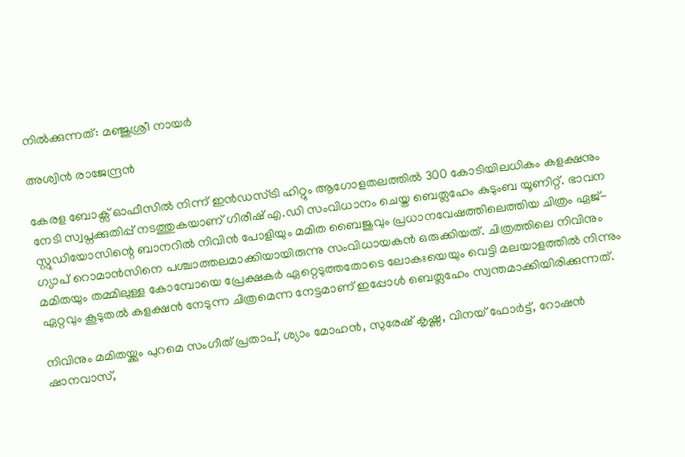നില്‍ക്കുന്നത്: മഞ്ജുശ്രീ നായര്‍

അശ്വിന്‍ രാജേന്ദ്രന്‍

കേരള ബോക്സ് ഓഫീസില്‍ നിന്ന് ഇന്‍ഡസ്ട്രി ഹിറ്റും ആഗോളതലത്തില്‍ 300 കോടിയിലധികം കളക്ഷനും നേടി സ്വപ്നക്കുതിപ്പ് നടത്തുകയാണ് ഗിരീഷ് എ.ഡി സംവിധാനം ചെയ്ത ബെത്ലഹേം കുടുംബ യൂണിറ്റ്. ഭാവന സ്റ്റുഡിയോസിന്റെ ബാനറില്‍ നിവിന്‍ പോളിയും മമിത ബൈജുവും പ്രധാനവേഷത്തിലെത്തിയ ചിത്രം ഏജ്-ഗ്യാപ് റൊമാന്‍സിനെ പശ്ചാത്തലമാക്കിയായിരുന്നു സംവിധായകന്‍ ഒരുക്കിയത്. ചിത്രത്തിലെ നിവിനും മമിതയും തമ്മിലുള്ള കോമ്പോയെ പ്രേക്ഷകര്‍ ഏറ്റെടുത്തതോടെ ലോകഃയെയും വെട്ടി മലയാളത്തില്‍ നിന്നും ഏറ്റവും കൂടുതല്‍ കളക്ഷന്‍ നേടുന്ന ചിത്രമെന്ന നേട്ടമാണ് ഇപ്പോള്‍ ബെത്ലഹേം സ്വന്തമാക്കിയിരിക്കുന്നത്.

നിവിനും മമിതയ്ക്കും പുറമെ സംഗീത് പ്രതാപ്, ശ്യാം മോഹന്‍, സുരേഷ് കൃഷ്ണ, വിനയ് ഫോര്‍ട്ട്, റോഷന്‍ ഷാനവാസ്,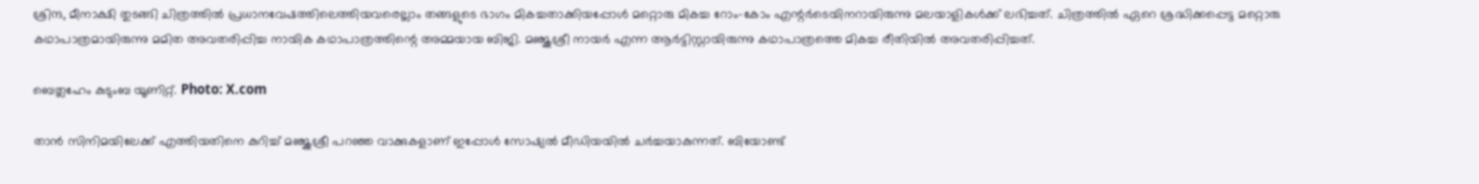ശ്രിന്ദ, മീനാക്ഷി തുടങ്ങി ചിത്രത്തില്‍ പ്രധാനവേഷത്തിലെത്തിയവരെല്ലാം തങ്ങളുടെ ഭാഗം മികച്ചതാക്കിയപ്പോള്‍ മറ്റൊരു മികച്ച റോം-കോം എന്റര്‍ടെയിനറായിരുന്നു മലയാളികള്‍ക്ക് ലഭിച്ചത്. ചിത്രത്തില്‍ ഏറെ ശ്രദ്ധിക്കപ്പെട്ട മറ്റൊരു കഥാപാത്രമായിരുന്നു മമിത അവതരിപ്പിച്ച നായിക കഥാപാത്രത്തിന്റെ അമ്മയായ ബിജി. മഞ്ജുശ്രീ നായര്‍ എന്ന ആര്‍ട്ടിസ്റ്റായിരുന്നു കഥാപാത്രത്തെ മികച്ച രീതിയില്‍ അവതരിപ്പിച്ചത്.

ബെത്ലഹേം കുടുംബ യൂണിറ്റ്. Photo: X.com

താന്‍ സിനിമയിലേക്ക് എത്തിയതിനെ കുറിച്ച് മഞ്ജുശ്രീ പറഞ്ഞ വാക്കുകളാണ് ഇപ്പോള്‍ സോഷ്യല്‍ മീഡിയയില്‍ ചര്‍ച്ചയാകുന്നത്. ബിയോണ്ട്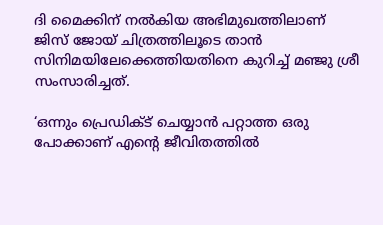ദി മൈക്കിന് നല്‍കിയ അഭിമുഖത്തിലാണ് ജിസ് ജോയ് ചിത്രത്തിലൂടെ താന്‍ സിനിമയിലേക്കെത്തിയതിനെ കുറിച്ച് മഞ്ജു ശ്രീ സംസാരിച്ചത്.

‘ഒന്നും പ്രെഡിക്ട് ചെയ്യാന്‍ പറ്റാത്ത ഒരു പോക്കാണ് എന്റെ ജീവിതത്തില്‍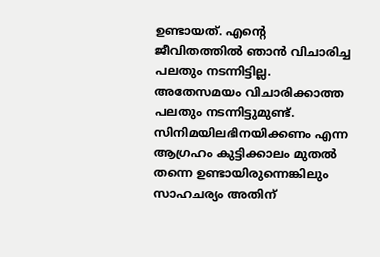ഉണ്ടായത്. എന്റെ ജീവിതത്തില്‍ ഞാന്‍ വിചാരിച്ച പലതും നടന്നിട്ടില്ല. അതേസമയം വിചാരിക്കാത്ത പലതും നടന്നിട്ടുമുണ്ട്. സിനിമയിലഭിനയിക്കണം എന്ന ആഗ്രഹം കുട്ടിക്കാലം മുതല്‍ തന്നെ ഉണ്ടായിരുന്നെങ്കിലും സാഹചര്യം അതിന്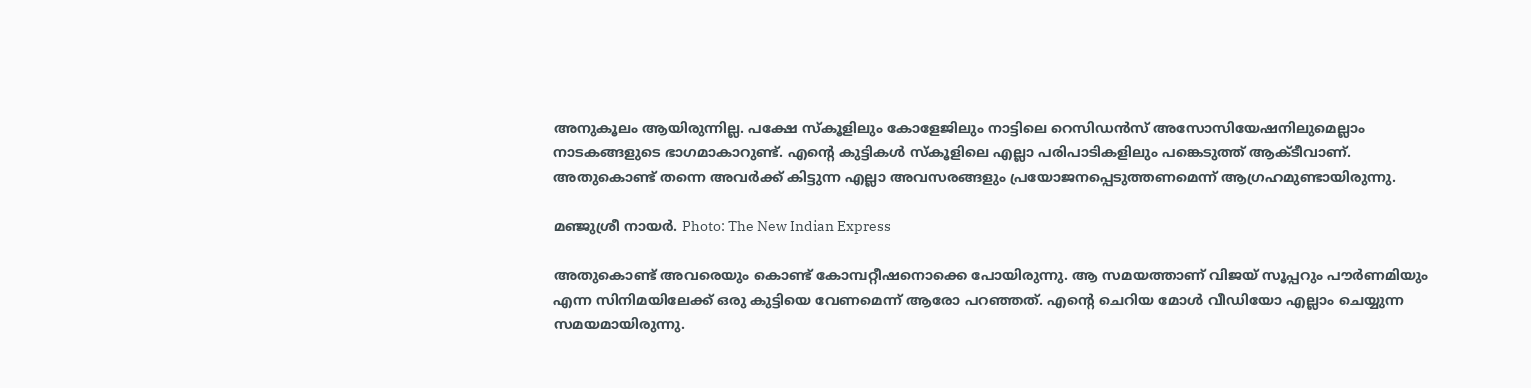അനുകൂലം ആയിരുന്നില്ല. പക്ഷേ സ്‌കൂളിലും കോളേജിലും നാട്ടിലെ റെസിഡന്‍സ് അസോസിയേഷനിലുമെല്ലാം നാടകങ്ങളുടെ ഭാഗമാകാറുണ്ട്. എന്റെ കുട്ടികള്‍ സ്‌കൂളിലെ എല്ലാ പരിപാടികളിലും പങ്കെടുത്ത് ആക്ടീവാണ്. അതുകൊണ്ട് തന്നെ അവര്‍ക്ക് കിട്ടുന്ന എല്ലാ അവസരങ്ങളും പ്രയോജനപ്പെടുത്തണമെന്ന് ആഗ്രഹമുണ്ടായിരുന്നു.

മഞ്ജുശ്രീ നായര്‍. Photo: The New Indian Express

അതുകൊണ്ട് അവരെയും കൊണ്ട് കോമ്പറ്റീഷനൊക്കെ പോയിരുന്നു. ആ സമയത്താണ് വിജയ് സൂപ്പറും പൗര്‍ണമിയും എന്ന സിനിമയിലേക്ക് ഒരു കുട്ടിയെ വേണമെന്ന് ആരോ പറഞ്ഞത്. എന്റെ ചെറിയ മോള്‍ വീഡിയോ എല്ലാം ചെയ്യുന്ന സമയമായിരുന്നു.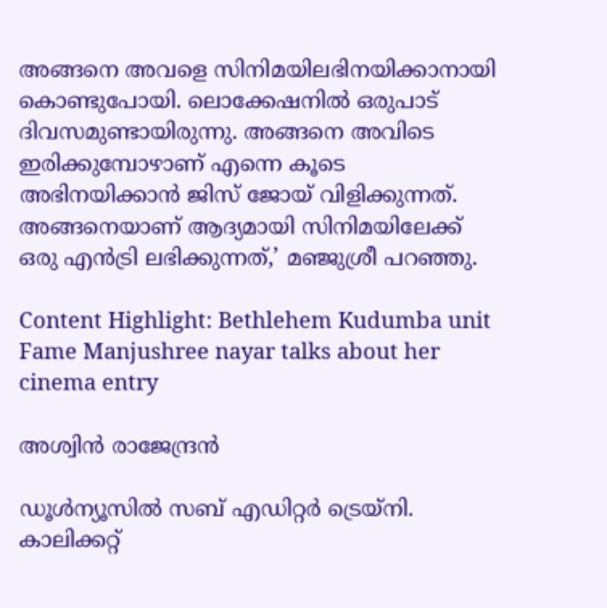അങ്ങനെ അവളെ സിനിമയിലഭിനയിക്കാനായി കൊണ്ടുപോയി. ലൊക്കേഷനില്‍ ഒരുപാട് ദിവസമുണ്ടായിരുന്നു. അങ്ങനെ അവിടെ ഇരിക്കുമ്പോഴാണ് എന്നെ കൂടെ അഭിനയിക്കാന്‍ ജിസ് ജോയ് വിളിക്കുന്നത്. അങ്ങനെയാണ് ആദ്യമായി സിനിമയിലേക്ക് ഒരു എന്‍ട്രി ലഭിക്കുന്നത്,’ മഞ്ജുശ്രീ പറഞ്ഞു.

Content Highlight: Bethlehem Kudumba unit Fame Manjushree nayar talks about her cinema entry

അശ്വിന്‍ രാജേന്ദ്രന്‍

ഡൂള്‍ന്യൂസില്‍ സബ് എഡിറ്റര്‍ ട്രെയ്‌നി. കാലിക്കറ്റ്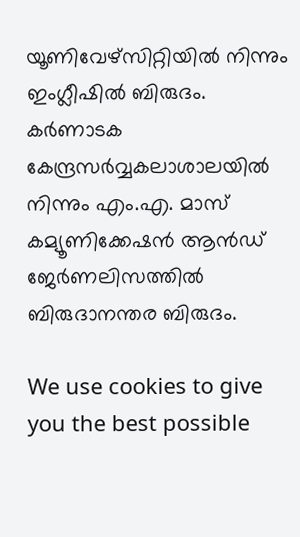യൂണിവേഴ്സിറ്റിയില്‍ നിന്നും ഇംഗ്ലീഷില്‍ ബിരുദം. കര്‍ണാടക കേന്ദ്രസര്‍വ്വകലാശാലയില്‍ നിന്നും എം.എ. മാസ് കമ്യൂണിക്കേഷന്‍ ആന്‍ഡ് ജേര്‍ണലിസത്തില്‍ ബിരുദാനന്തര ബിരുദം.

We use cookies to give you the best possible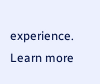experience. Learn more